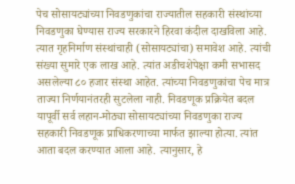पेच सोसायट्यांच्या निवडणुकांचा राज्यातील सहकारी संस्थांच्या निवडणुका घेण्यास राज्य सरकारने हिरवा कंदील दाखविला आहे. त्यात गृहनिर्माण संस्थांचाही (सोसायट्यांचा) समावेश आहे. त्यांची संख्या सुमारे एक लाख आहे. त्यांत अडीचशेपेक्षा कमी सभासद असलेल्या ८० हजार संस्था आहेत. त्यांच्या निवडणुकांचा पेच मात्र ताज्या निर्णयानंतरही सुटलेला नाही. निवडणूक प्रक्रियेत बदल यापूर्वी सर्व लहान-मोठ्या सोसायट्यांच्या निवडणुका राज्य सहकारी निवडणूक प्राधिकरणाच्या मार्फत झाल्या होत्या. त्यांत आता बदल करण्यात आला आहे. त्यानुसार, हे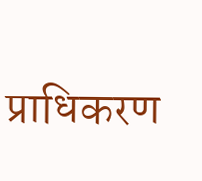प्राधिकरण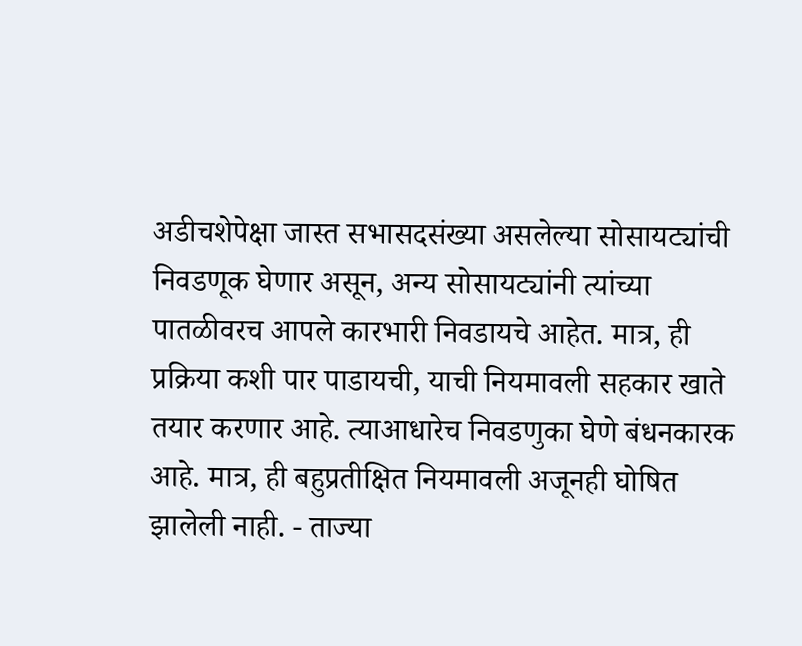अडीचशेपेक्षा जास्त सभासदसंख्या असलेल्या सोसायट्यांची निवडणूक घेणार असून, अन्य सोसायट्यांनी त्यांच्या पातळीवरच आपले कारभारी निवडायचे आहेत. मात्र, ही प्रक्रिया कशी पार पाडायची, याची नियमावली सहकार खाते तयार करणार आहे. त्याआधारेच निवडणुका घेणे बंधनकारक आहे. मात्र, ही बहुप्रतीक्षित नियमावली अजूनही घोषित झालेली नाही. - ताज्या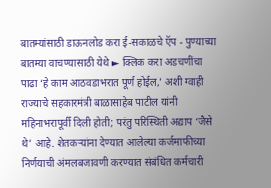बातम्यांसाठी डाऊनलोड करा ई-सकाळचे ऍप - पुण्याच्या बातम्या वाचण्यासाठी येथे ► क्लिक करा अडचणींचा पाढा ‘हे काम आठवडाभरात पूर्ण होईल,’ अशी ग्वाही राज्याचे सहकारमंत्री बाळासाहेब पाटील यांनी महिनाभरापूर्वी दिली होती; परंतु परिस्थिती अद्याप ‘जैसे थे’ आहे. शेतकऱ्यांना देण्यात आलेल्या कर्जमाफीच्या निर्णयाची अंमलबजावणी करण्यात संबंधित कर्मचारी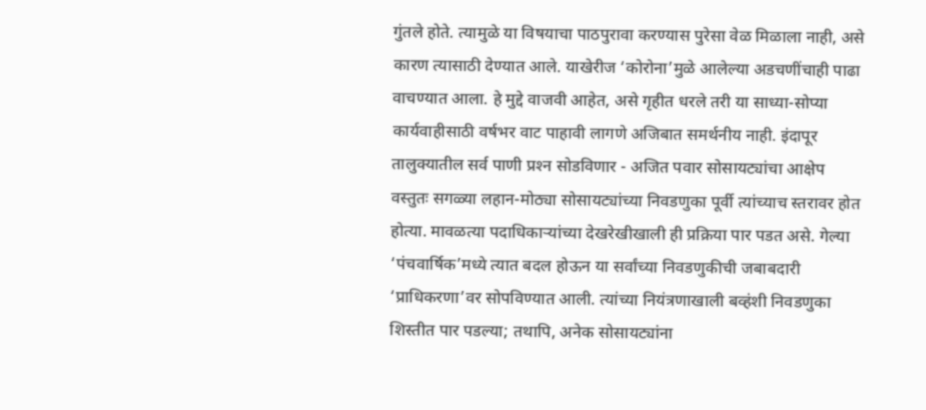गुंतले होते. त्यामुळे या विषयाचा पाठपुरावा करण्यास पुरेसा वेळ मिळाला नाही, असे कारण त्यासाठी देण्यात आले. याखेरीज ‘कोरोना’मुळे आलेल्या अडचणींचाही पाढा वाचण्यात आला. हे मुद्दे वाजवी आहेत, असे गृहीत धरले तरी या साध्या-सोप्या कार्यवाहीसाठी वर्षभर वाट पाहावी लागणे अजिबात समर्थनीय नाही. इंदापूर तालुक्यातील सर्व पाणी प्रश्‍न सोडविणार - अजित पवार सोसायट्यांचा आक्षेप वस्तुतः सगळ्या लहान-मोठ्या सोसायट्यांच्या निवडणुका पूर्वी त्यांच्याच स्तरावर होत होत्या. मावळत्या पदाधिकाऱ्यांच्या देखरेखीखाली ही प्रक्रिया पार पडत असे. गेल्या ‘पंचवार्षिक’मध्ये त्यात बदल होऊन या सर्वांच्या निवडणुकीची जबाबदारी ‘प्राधिकरणा’वर सोपविण्यात आली. त्यांच्या नियंत्रणाखाली बव्हंशी निवडणुका शिस्तीत पार पडल्या; तथापि, अनेक सोसायट्यांना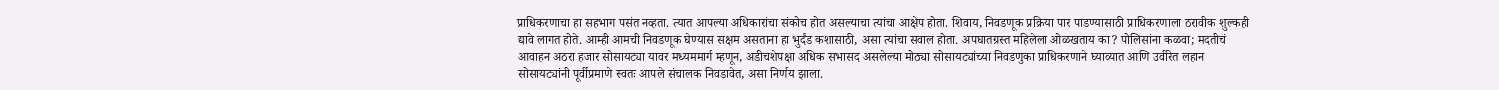प्राधिकरणाचा हा सहभाग पसंत नव्हता. त्यात आपल्या अधिकारांचा संकोच होत असल्याचा त्यांचा आक्षेप होता. शिवाय, निवडणूक प्रक्रिया पार पाडण्यासाठी प्राधिकरणाला ठरावीक शुल्कही द्यावे लागत होते. आम्ही आमची निवडणूक घेण्यास सक्षम असताना हा भुर्दंड कशासाठी, असा त्यांचा सवाल होता. अपघातग्रस्त महिलेला ओळखताय का? पोलिसांना कळवा; मदतीचं आवाहन अठरा हजार सोसायट्या यावर मध्यममार्ग म्हणून, अडीचशेपक्षा अधिक सभासद असलेल्या मोठ्या सोसायट्यांच्या निवडणुका प्राधिकरणाने घ्याव्यात आणि उर्वरित लहान सोसायट्यांनी पूर्वीप्रमाणे स्वतः आपले संचालक निवडावेत, असा निर्णय झाला.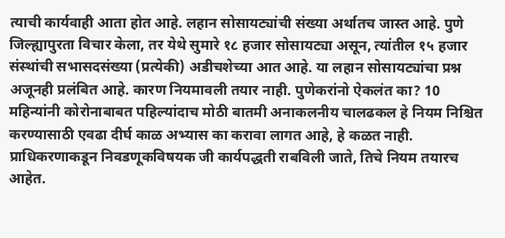त्याची कार्यवाही आता होत आहे. लहान सोसायट्यांची संख्या अर्थातच जास्त आहे. पुणे जिल्ह्यापुरता विचार केला, तर येथे सुमारे १८ हजार सोसायट्या असून, त्यांतील १५ हजार संस्थांची सभासदसंख्या (प्रत्येकी) अडीचशेच्या आत आहे. या लहान सोसायट्यांचा प्रश्न अजूनही प्रलंबित आहे. कारण नियमावली तयार नाही. पुणेकरांनो ऐकलंत का? 10 महिन्यांनी कोरोनाबाबत पहिल्यांदाच मोठी बातमी अनाकलनीय चालढकल हे नियम निश्चित करण्यासाठी एवढा दीर्घ काळ अभ्यास का करावा लागत आहे, हे कळत नाही. प्राधिकरणाकडून निवडणूकविषयक जी कार्यपद्धती राबविली जाते, तिचे नियम तयारच आहेत.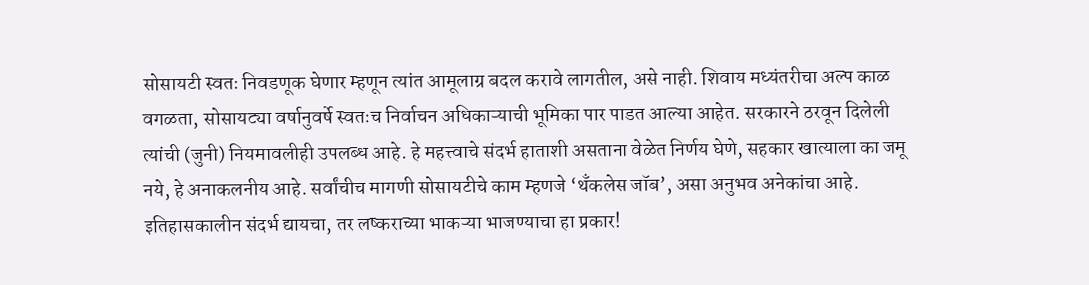सोसायटी स्वतः निवडणूक घेणार म्हणून त्यांत आमूलाग्र बदल करावे लागतील, असे नाही. शिवाय मध्यंतरीचा अल्प काळ वगळता, सोसायट्या वर्षानुवर्षे स्वतःच निर्वाचन अधिकाऱ्याची भूमिका पार पाडत आल्या आहेत. सरकारने ठरवून दिलेली त्यांची (जुनी) नियमावलीही उपलब्ध आहे. हे महत्त्वाचे संदर्भ हाताशी असताना वेळेत निर्णय घेणे, सहकार खात्याला का जमू नये, हे अनाकलनीय आहे. सर्वांचीच मागणी सोसायटीचे काम म्हणजे ‘थँकलेस जॉब’, असा अनुभव अनेकांचा आहे. इतिहासकालीन संदर्भ द्यायचा, तर लष्कराच्या भाकऱ्या भाजण्याचा हा प्रकार!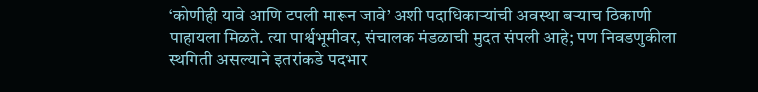‘कोणीही यावे आणि टपली मारून जावे’ अशी पदाधिकाऱ्यांची अवस्था बऱ्याच ठिकाणी पाहायला मिळते. त्या पार्श्वभूमीवर, संचालक मंडळाची मुदत संपली आहे; पण निवडणुकीला स्थगिती असल्याने इतरांकडे पदभार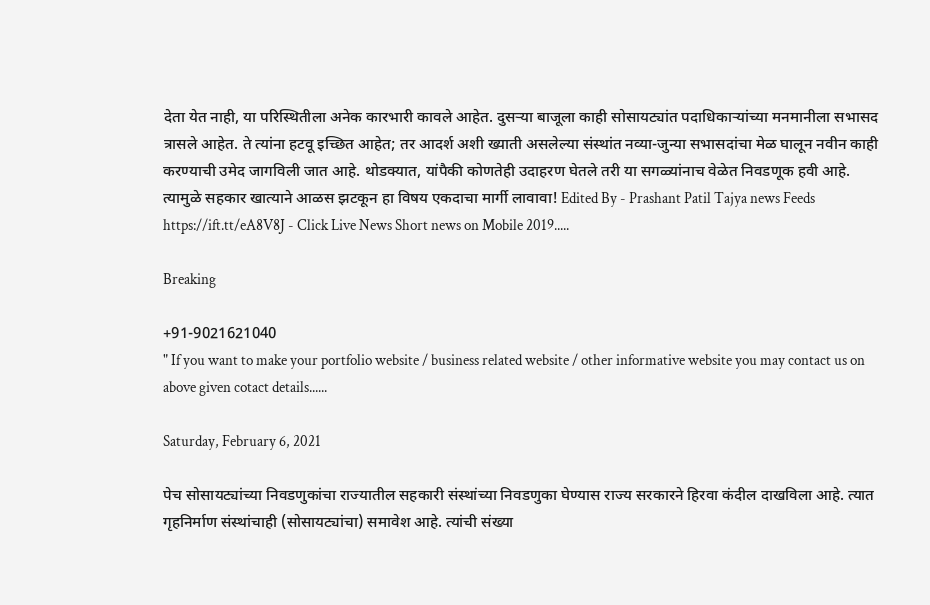देता येत नाही, या परिस्थितीला अनेक कारभारी कावले आहेत. दुसऱ्या बाजूला काही सोसायट्यांत पदाधिकाऱ्यांच्या मनमानीला सभासद त्रासले आहेत. ते त्यांना हटवू इच्छित आहेत; तर आदर्श अशी ख्याती असलेल्या संस्थांत नव्या-जुन्या सभासदांचा मेळ घालून नवीन काही करण्याची उमेद जागविली जात आहे. थोडक्यात, यांपैकी कोणतेही उदाहरण घेतले तरी या सगळ्यांनाच वेळेत निवडणूक हवी आहे. त्यामुळे सहकार खात्याने आळस झटकून हा विषय एकदाचा मार्गी लावावा! Edited By - Prashant Patil Tajya news Feeds https://ift.tt/eA8V8J - Click Live News Short news on Mobile 2019.....

Breaking

+91-9021621040
" If you want to make your portfolio website / business related website / other informative website you may contact us on above given cotact details......

Saturday, February 6, 2021

पेच सोसायट्यांच्या निवडणुकांचा राज्यातील सहकारी संस्थांच्या निवडणुका घेण्यास राज्य सरकारने हिरवा कंदील दाखविला आहे. त्यात गृहनिर्माण संस्थांचाही (सोसायट्यांचा) समावेश आहे. त्यांची संख्या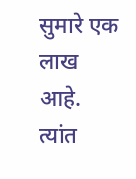सुमारे एक लाख आहे. त्यांत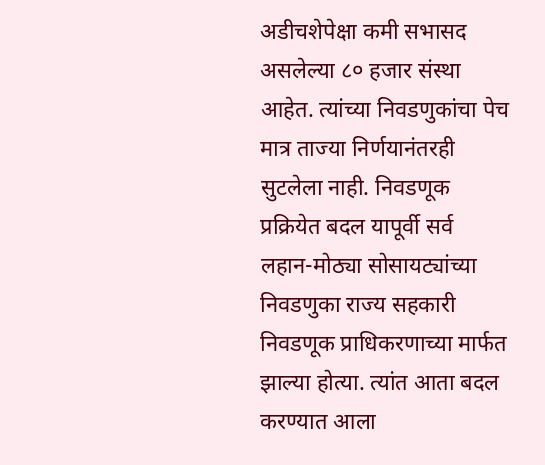अडीचशेपेक्षा कमी सभासद असलेल्या ८० हजार संस्था आहेत. त्यांच्या निवडणुकांचा पेच मात्र ताज्या निर्णयानंतरही सुटलेला नाही. निवडणूक प्रक्रियेत बदल यापूर्वी सर्व लहान-मोठ्या सोसायट्यांच्या निवडणुका राज्य सहकारी निवडणूक प्राधिकरणाच्या मार्फत झाल्या होत्या. त्यांत आता बदल करण्यात आला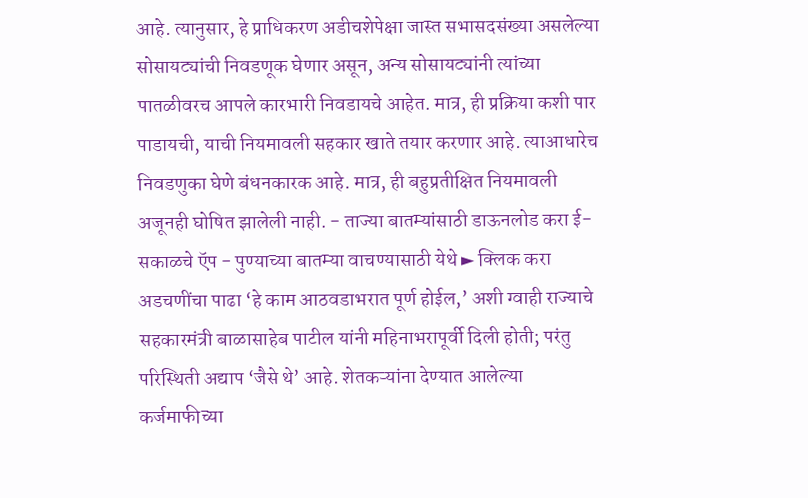आहे. त्यानुसार, हे प्राधिकरण अडीचशेपेक्षा जास्त सभासदसंख्या असलेल्या सोसायट्यांची निवडणूक घेणार असून, अन्य सोसायट्यांनी त्यांच्या पातळीवरच आपले कारभारी निवडायचे आहेत. मात्र, ही प्रक्रिया कशी पार पाडायची, याची नियमावली सहकार खाते तयार करणार आहे. त्याआधारेच निवडणुका घेणे बंधनकारक आहे. मात्र, ही बहुप्रतीक्षित नियमावली अजूनही घोषित झालेली नाही. - ताज्या बातम्यांसाठी डाऊनलोड करा ई-सकाळचे ऍप - पुण्याच्या बातम्या वाचण्यासाठी येथे ► क्लिक करा अडचणींचा पाढा ‘हे काम आठवडाभरात पूर्ण होईल,’ अशी ग्वाही राज्याचे सहकारमंत्री बाळासाहेब पाटील यांनी महिनाभरापूर्वी दिली होती; परंतु परिस्थिती अद्याप ‘जैसे थे’ आहे. शेतकऱ्यांना देण्यात आलेल्या कर्जमाफीच्या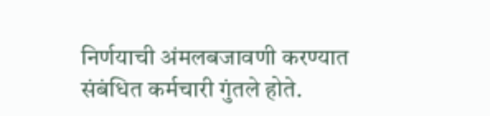निर्णयाची अंमलबजावणी करण्यात संबंधित कर्मचारी गुंतले होते.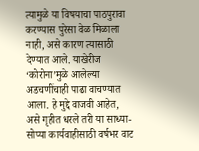त्यामुळे या विषयाचा पाठपुरावा करण्यास पुरेसा वेळ मिळाला नाही, असे कारण त्यासाठी देण्यात आले. याखेरीज ‘कोरोना’मुळे आलेल्या अडचणींचाही पाढा वाचण्यात आला. हे मुद्दे वाजवी आहेत, असे गृहीत धरले तरी या साध्या-सोप्या कार्यवाहीसाठी वर्षभर वाट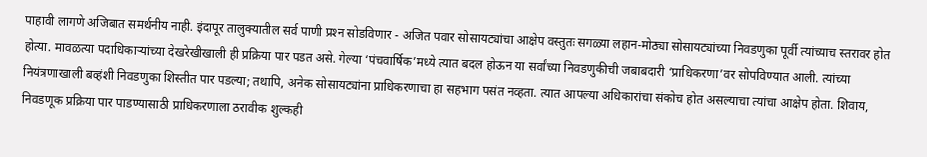पाहावी लागणे अजिबात समर्थनीय नाही. इंदापूर तालुक्यातील सर्व पाणी प्रश्‍न सोडविणार - अजित पवार सोसायट्यांचा आक्षेप वस्तुतः सगळ्या लहान-मोठ्या सोसायट्यांच्या निवडणुका पूर्वी त्यांच्याच स्तरावर होत होत्या. मावळत्या पदाधिकाऱ्यांच्या देखरेखीखाली ही प्रक्रिया पार पडत असे. गेल्या ‘पंचवार्षिक’मध्ये त्यात बदल होऊन या सर्वांच्या निवडणुकीची जबाबदारी ‘प्राधिकरणा’वर सोपविण्यात आली. त्यांच्या नियंत्रणाखाली बव्हंशी निवडणुका शिस्तीत पार पडल्या; तथापि, अनेक सोसायट्यांना प्राधिकरणाचा हा सहभाग पसंत नव्हता. त्यात आपल्या अधिकारांचा संकोच होत असल्याचा त्यांचा आक्षेप होता. शिवाय, निवडणूक प्रक्रिया पार पाडण्यासाठी प्राधिकरणाला ठरावीक शुल्कही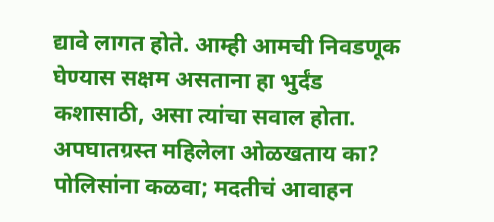द्यावे लागत होते. आम्ही आमची निवडणूक घेण्यास सक्षम असताना हा भुर्दंड कशासाठी, असा त्यांचा सवाल होता. अपघातग्रस्त महिलेला ओळखताय का? पोलिसांना कळवा; मदतीचं आवाहन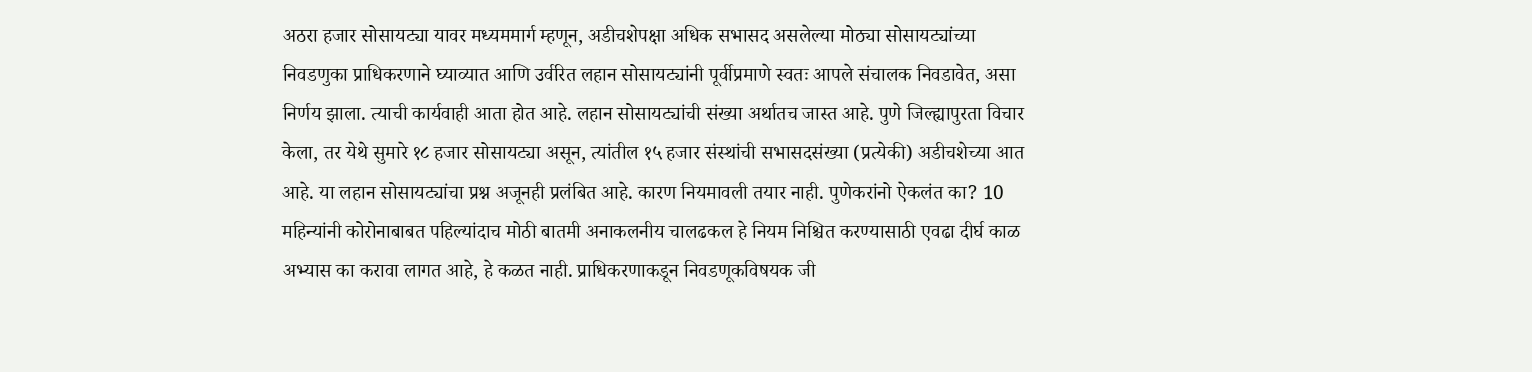अठरा हजार सोसायट्या यावर मध्यममार्ग म्हणून, अडीचशेपक्षा अधिक सभासद असलेल्या मोठ्या सोसायट्यांच्या निवडणुका प्राधिकरणाने घ्याव्यात आणि उर्वरित लहान सोसायट्यांनी पूर्वीप्रमाणे स्वतः आपले संचालक निवडावेत, असा निर्णय झाला. त्याची कार्यवाही आता होत आहे. लहान सोसायट्यांची संख्या अर्थातच जास्त आहे. पुणे जिल्ह्यापुरता विचार केला, तर येथे सुमारे १८ हजार सोसायट्या असून, त्यांतील १५ हजार संस्थांची सभासदसंख्या (प्रत्येकी) अडीचशेच्या आत आहे. या लहान सोसायट्यांचा प्रश्न अजूनही प्रलंबित आहे. कारण नियमावली तयार नाही. पुणेकरांनो ऐकलंत का? 10 महिन्यांनी कोरोनाबाबत पहिल्यांदाच मोठी बातमी अनाकलनीय चालढकल हे नियम निश्चित करण्यासाठी एवढा दीर्घ काळ अभ्यास का करावा लागत आहे, हे कळत नाही. प्राधिकरणाकडून निवडणूकविषयक जी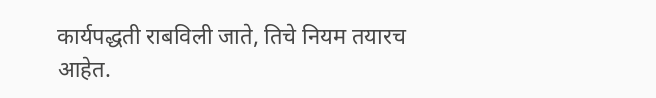कार्यपद्धती राबविली जाते, तिचे नियम तयारच आहेत.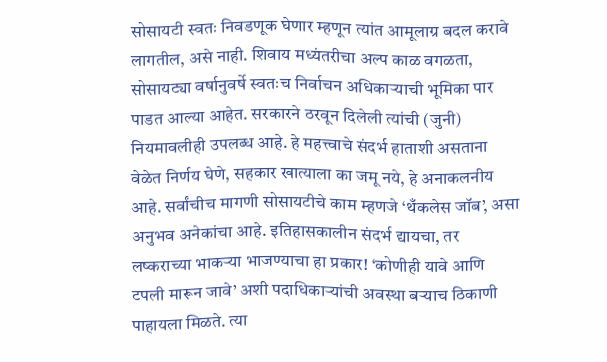सोसायटी स्वतः निवडणूक घेणार म्हणून त्यांत आमूलाग्र बदल करावे लागतील, असे नाही. शिवाय मध्यंतरीचा अल्प काळ वगळता, सोसायट्या वर्षानुवर्षे स्वतःच निर्वाचन अधिकाऱ्याची भूमिका पार पाडत आल्या आहेत. सरकारने ठरवून दिलेली त्यांची (जुनी) नियमावलीही उपलब्ध आहे. हे महत्त्वाचे संदर्भ हाताशी असताना वेळेत निर्णय घेणे, सहकार खात्याला का जमू नये, हे अनाकलनीय आहे. सर्वांचीच मागणी सोसायटीचे काम म्हणजे ‘थँकलेस जॉब’, असा अनुभव अनेकांचा आहे. इतिहासकालीन संदर्भ द्यायचा, तर लष्कराच्या भाकऱ्या भाजण्याचा हा प्रकार! ‘कोणीही यावे आणि टपली मारून जावे’ अशी पदाधिकाऱ्यांची अवस्था बऱ्याच ठिकाणी पाहायला मिळते. त्या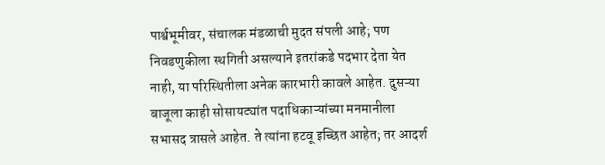पार्श्वभूमीवर, संचालक मंडळाची मुदत संपली आहे; पण निवडणुकीला स्थगिती असल्याने इतरांकडे पदभार देता येत नाही, या परिस्थितीला अनेक कारभारी कावले आहेत. दुसऱ्या बाजूला काही सोसायट्यांत पदाधिकाऱ्यांच्या मनमानीला सभासद त्रासले आहेत. ते त्यांना हटवू इच्छित आहेत; तर आदर्श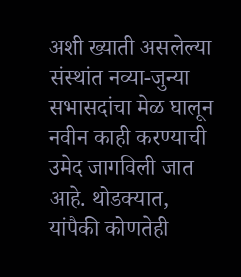अशी ख्याती असलेल्या संस्थांत नव्या-जुन्या सभासदांचा मेळ घालून नवीन काही करण्याची उमेद जागविली जात आहे. थोडक्यात, यांपैकी कोणतेही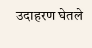उदाहरण घेतले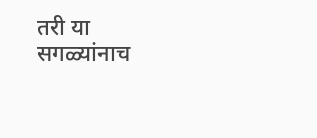तरी या सगळ्यांनाच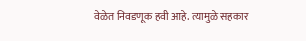वेळेत निवडणूक हवी आहे. त्यामुळे सहकार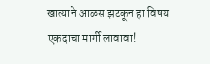खात्याने आळस झटकून हा विषय एकदाचा मार्गी लावावा!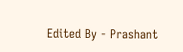Edited By - Prashant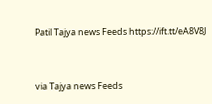Patil Tajya news Feeds https://ift.tt/eA8V8J


via Tajya news Feeds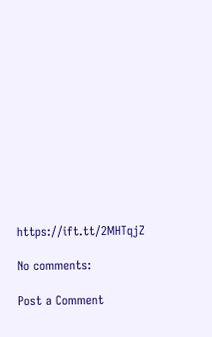https://ift.tt/2MHTqjZ

No comments:

Post a Comment